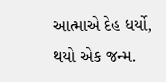આત્માએ દેહ ધર્યો,
થયો એક જન્મ.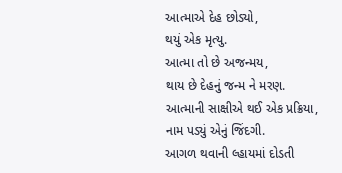આત્માએ દેહ છોડ્યો,
થયું એક મૃત્યુ.
આત્મા તો છે અજન્મય,
થાય છે દેહનું જન્મ ને મરણ.
આત્માની સાક્ષીએ થઈ એક પ્રક્રિયા,
નામ પડ્યું એનું જિંદગી.
આગળ થવાની લ્હાયમાં દોડતી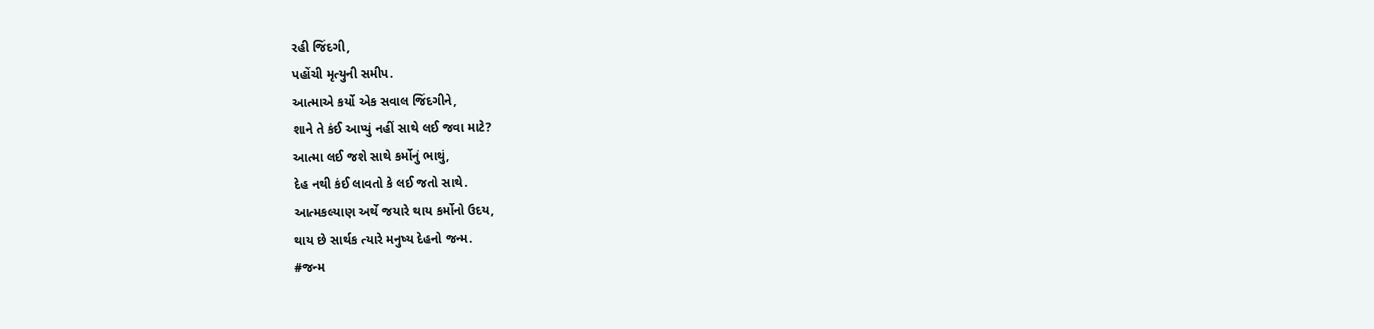રહી જિંદગી,
પહોંચી મૃત્યુની સમીપ.
આત્માએ કર્યો એક સવાલ જિંદગીને,
શાને તે કંઈ આપ્યું નહીં સાથે લઈ જવા માટે?
આત્મા લઈ જશે સાથે કર્મોનું ભાથું,
દેહ નથી કંઈ લાવતો કે લઈ જતો સાથે.
આત્મકલ્યાણ અર્થે જયારે થાય કર્મોનો ઉદય,
થાય છે સાર્થક ત્યારે મનુષ્ય દેહનો જન્મ.
#જન્મ